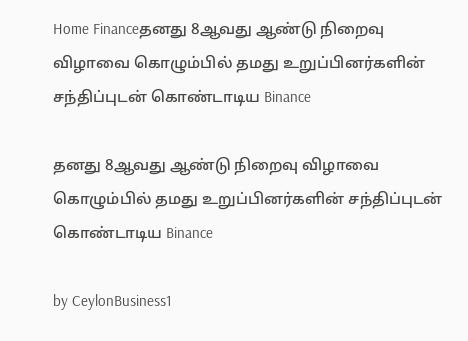Home Financeதனது 8ஆவது ஆண்டு நிறைவு விழாவை கொழும்பில் தமது உறுப்பினர்களின் சந்திப்புடன் கொண்டாடிய Binance

தனது 8ஆவது ஆண்டு நிறைவு விழாவை கொழும்பில் தமது உறுப்பினர்களின் சந்திப்புடன் கொண்டாடிய Binance

by CeylonBusiness1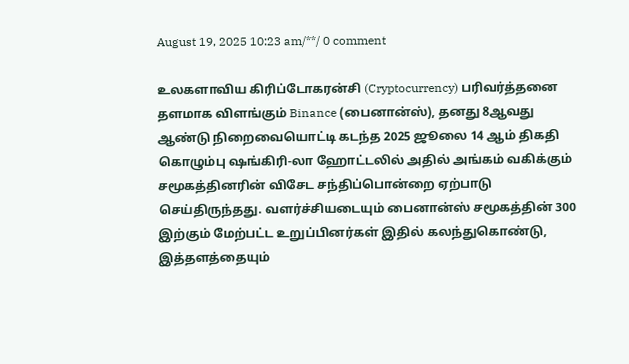August 19, 2025 10:23 am/**/ 0 comment

உலகளாவிய கிரிப்டோகரன்சி (Cryptocurrency) பரிவர்த்தனை தளமாக விளங்கும் Binance (பைனான்ஸ்), தனது 8ஆவது ஆண்டு நிறைவையொட்டி கடந்த 2025 ஜூலை 14 ஆம் திகதி கொழும்பு ஷங்கிரி-லா ஹோட்டலில் அதில் அங்கம் வகிக்கும் சமூகத்தினரின் விசேட சந்திப்பொன்றை ஏற்பாடு செய்திருந்தது. வளர்ச்சியடையும் பைனான்ஸ் சமூகத்தின் 300 இற்கும் மேற்பட்ட உறுப்பினர்கள் இதில் கலந்துகொண்டு, இத்தளத்தையும்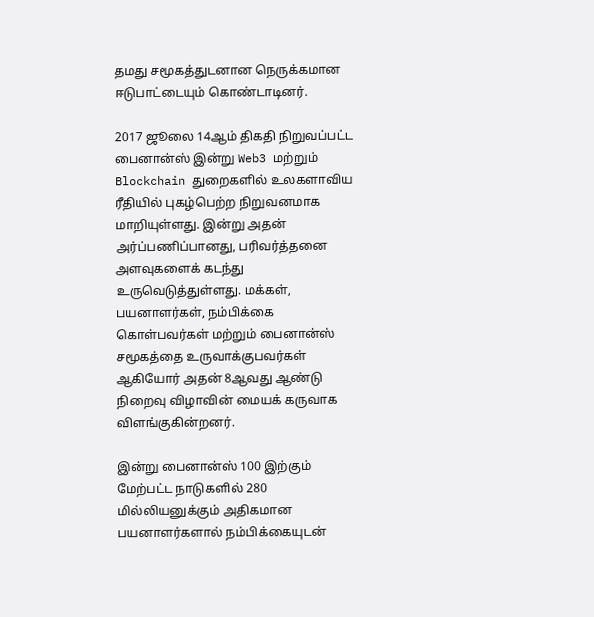தமது சமூகத்துடனான நெருக்கமான ஈடுபாட்டையும் கொண்டாடினர்.

2017 ஜூலை 14ஆம் திகதி நிறுவப்பட்ட பைனான்ஸ் இன்று Web3 மற்றும் Blockchain துறைகளில் உலகளாவிய ரீதியில் புகழ்பெற்ற நிறுவனமாக மாறியுள்ளது. இன்று அதன் அர்ப்பணிப்பானது, பரிவர்த்தனை அளவுகளைக் கடந்து உருவெடுத்துள்ளது. மக்கள், பயனாளர்கள், நம்பிக்கை கொள்பவர்கள் மற்றும் பைனான்ஸ் சமூகத்தை உருவாக்குபவர்கள் ஆகியோர் அதன் 8ஆவது ஆண்டு நிறைவு விழாவின் மையக் கருவாக விளங்குகின்றனர்.

இன்று பைனான்ஸ் 100 இற்கும் மேற்பட்ட நாடுகளில் 280 மில்லியனுக்கும் அதிகமான பயனாளர்களால் நம்பிக்கையுடன்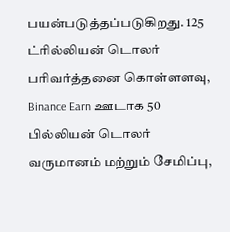பயன்படுத்தப்படுகிறது. 125 ட்ரில்லியன் டொலர் பரிவர்த்தனை கொள்ளளவு, Binance Earn ஊடாக 50 பில்லியன் டொலர் வருமானம் மற்றும் சேமிப்பு,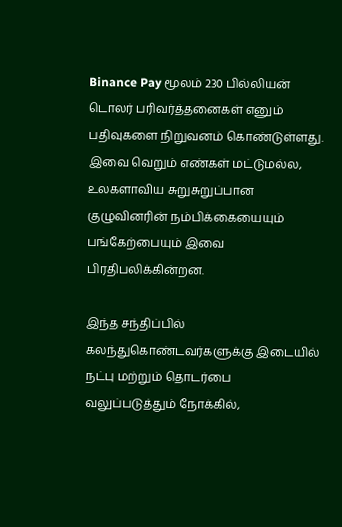Binance Pay மூலம் 230 பில்லியன் டொலர் பரிவர்த்தனைகள் எனும் பதிவுகளை நிறுவனம் கொண்டுள்ளது. இவை வெறும் எண்கள் மட்டுமல்ல, உலகளாவிய சுறுசுறுப்பான குழுவினரின் நம்பிக்கையையும் பங்கேற்பையும் இவை பிரதிபலிக்கின்றன.

இந்த சந்திப்பில் கலந்துகொண்டவர்களுக்கு இடையில் நட்பு மற்றும் தொடர்பை வலுப்படுத்தும் நோக்கில்,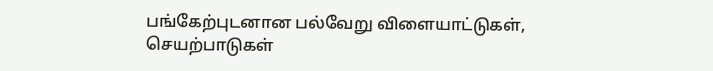பங்கேற்புடனான பல்வேறு விளையாட்டுகள், செயற்பாடுகள்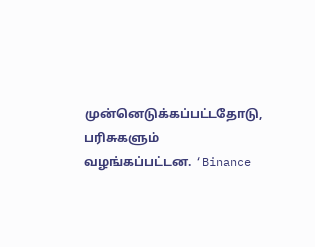முன்னெடுக்கப்பட்டதோடு, பரிசுகளும் வழங்கப்பட்டன. ‘Binance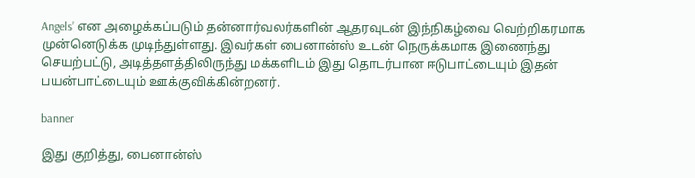Angels’ என அழைக்கப்படும் தன்னார்வலர்களின் ஆதரவுடன் இந்நிகழ்வை வெற்றிகரமாக முன்னெடுக்க முடிந்துள்ளது. இவர்கள் பைனான்ஸ் உடன் நெருக்கமாக இணைந்து செயற்பட்டு, அடித்தளத்திலிருந்து மக்களிடம் இது தொடர்பான ஈடுபாட்டையும் இதன் பயன்பாட்டையும் ஊக்குவிக்கின்றனர்.

banner

இது குறித்து, பைனான்ஸ்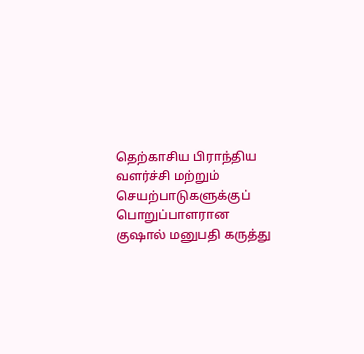தெற்காசிய பிராந்திய வளர்ச்சி மற்றும் செயற்பாடுகளுக்குப் பொறுப்பாளரான குஷால் மனுபதி கருத்து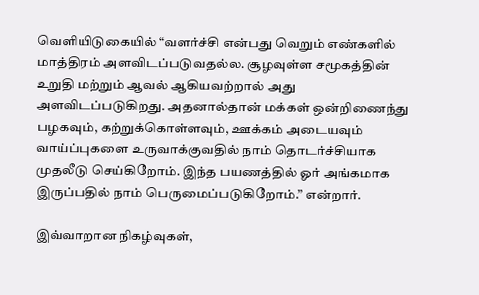வெளியிடுகையில் “வளர்ச்சி என்பது வெறும் எண்களில் மாத்திரம் அளவிடப்படுவதல்ல. சூழவுள்ள சமூகத்தின் உறுதி மற்றும் ஆவல் ஆகியவற்றால் அது அளவிடப்படுகிறது. அதனால்தான் மக்கள் ஒன்றிணைந்து பழகவும், கற்றுக்கொள்ளவும், ஊக்கம் அடையவும் வாய்ப்புகளை உருவாக்குவதில் நாம் தொடர்ச்சியாக முதலீடு செய்கிறோம். இந்த பயணத்தில் ஓர் அங்கமாக இருப்பதில் நாம் பெருமைப்படுகிறோம்.” என்றார்.

இவ்வாறான நிகழ்வுகள்,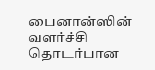பைனான்ஸின் வளர்ச்சி தொடர்பான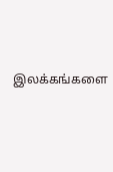இலக்கங்களை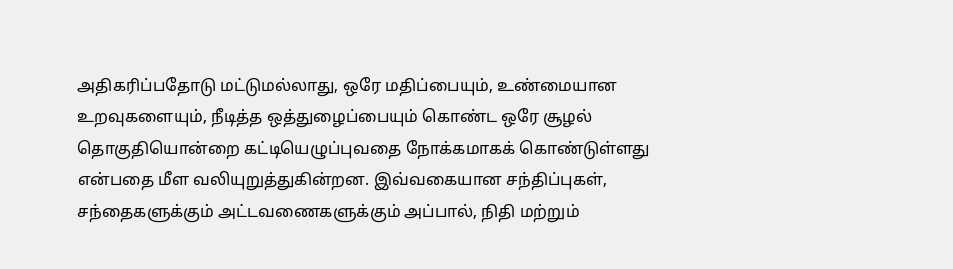அதிகரிப்பதோடு மட்டுமல்லாது, ஒரே மதிப்பையும், உண்மையான உறவுகளையும், நீடித்த ஒத்துழைப்பையும் கொண்ட ஒரே சூழல் தொகுதியொன்றை கட்டியெழுப்புவதை நோக்கமாகக் கொண்டுள்ளது என்பதை மீள வலியுறுத்துகின்றன. இவ்வகையான சந்திப்புகள், சந்தைகளுக்கும் அட்டவணைகளுக்கும் அப்பால், நிதி மற்றும்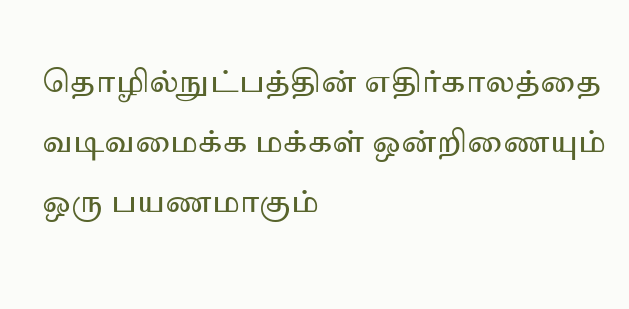தொழில்நுட்பத்தின் எதிர்காலத்தை வடிவமைக்க மக்கள் ஒன்றிணையும் ஒரு பயணமாகும்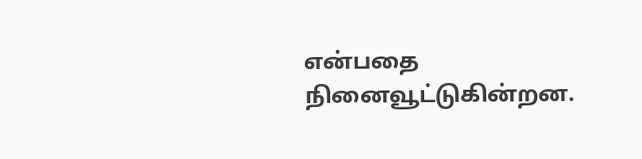என்பதை நினைவூட்டுகின்றன.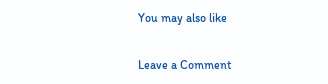You may also like

Leave a Comment